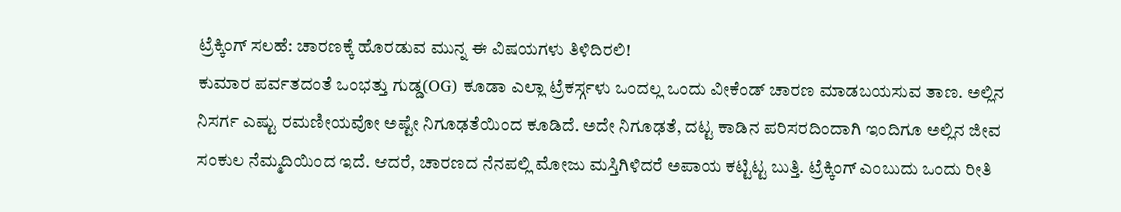ಟ್ರೆಕ್ಕಿಂಗ್ ಸಲಹೆ: ಚಾರಣಕ್ಕೆ ಹೊರಡುವ ಮುನ್ನ ಈ ವಿಷಯಗಳು ತಿಳಿದಿರಲಿ!
ಕುಮಾರ ಪರ್ವತದಂತೆ ಒಂಭತ್ತು ಗುಡ್ಡ(OG) ಕೂಡಾ ಎಲ್ಲಾ ಟ್ರೆಕರ್ಸ್ಗಳು ಒಂದಲ್ಲ ಒಂದು ವೀಕೆಂಡ್ ಚಾರಣ ಮಾಡಬಯಸುವ ತಾಣ. ಅಲ್ಲಿನ ನಿಸರ್ಗ ಎಷ್ಟು ರಮಣೀಯವೋ ಅಷ್ಟೇ ನಿಗೂಢತೆಯಿಂದ ಕೂಡಿದೆ. ಅದೇ ನಿಗೂಢತೆ, ದಟ್ಟ ಕಾಡಿನ ಪರಿಸರದಿಂದಾಗಿ ಇಂದಿಗೂ ಅಲ್ಲಿನ ಜೀವ ಸಂಕುಲ ನೆಮ್ಮದಿಯಿಂದ ಇದೆ. ಆದರೆ, ಚಾರಣದ ನೆನಪಲ್ಲಿ ಮೋಜು ಮಸ್ತಿಗಿಳಿದರೆ ಅಪಾಯ ಕಟ್ಟಿಟ್ಟ ಬುತ್ತಿ. ಟ್ರೆಕ್ಕಿಂಗ್ ಎಂಬುದು ಒಂದು ರೀತಿ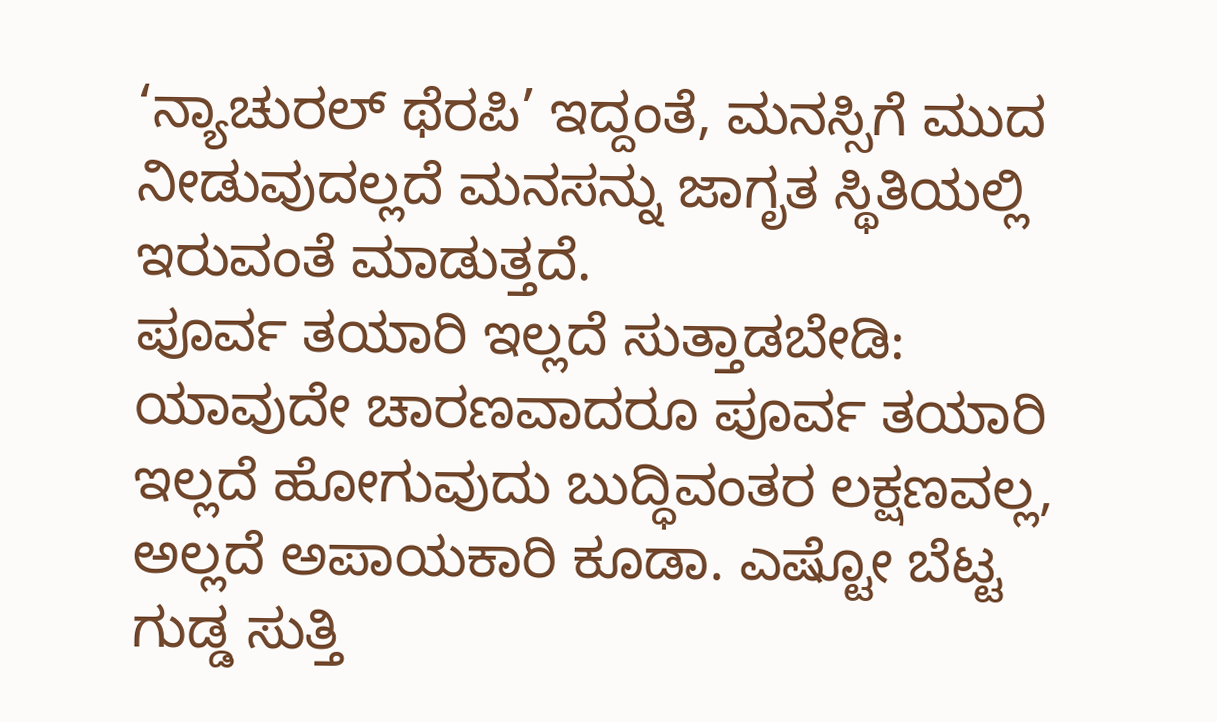‘ನ್ಯಾಚುರಲ್ ಥೆರಪಿ’ ಇದ್ದಂತೆ, ಮನಸ್ಸಿಗೆ ಮುದ ನೀಡುವುದಲ್ಲದೆ ಮನಸನ್ನು ಜಾಗೃತ ಸ್ಥಿತಿಯಲ್ಲಿ ಇರುವಂತೆ ಮಾಡುತ್ತದೆ.
ಪೂರ್ವ ತಯಾರಿ ಇಲ್ಲದೆ ಸುತ್ತಾಡಬೇಡಿ:
ಯಾವುದೇ ಚಾರಣವಾದರೂ ಪೂರ್ವ ತಯಾರಿ ಇಲ್ಲದೆ ಹೋಗುವುದು ಬುದ್ಧಿವಂತರ ಲಕ್ಷಣವಲ್ಲ, ಅಲ್ಲದೆ ಅಪಾಯಕಾರಿ ಕೂಡಾ. ಎಷ್ಟೋ ಬೆಟ್ಟ ಗುಡ್ಡ ಸುತ್ತಿ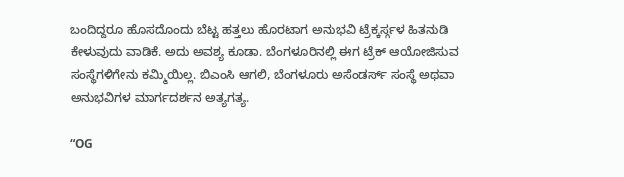ಬಂದಿದ್ದರೂ ಹೊಸದೊಂದು ಬೆಟ್ಟ ಹತ್ತಲು ಹೊರಟಾಗ ಅನುಭವಿ ಟ್ರೆಕ್ಕರ್ಸ್ಗಳ ಹಿತನುಡಿ ಕೇಳುವುದು ವಾಡಿಕೆ. ಅದು ಅವಶ್ಯ ಕೂಡಾ. ಬೆಂಗಳೂರಿನಲ್ಲಿ ಈಗ ಟ್ರೆಕ್ ಆಯೋಜಿಸುವ ಸಂಸ್ಥೆಗಳಿಗೇನು ಕಮ್ಮಿಯಿಲ್ಲ. ಬಿಎಂಸಿ ಆಗಲಿ, ಬೆಂಗಳೂರು ಅಸೆಂಡರ್ಸ್ ಸಂಸ್ಥೆ ಅಥವಾ ಅನುಭವಿಗಳ ಮಾರ್ಗದರ್ಶನ ಅತ್ಯಗತ್ಯ.

“OG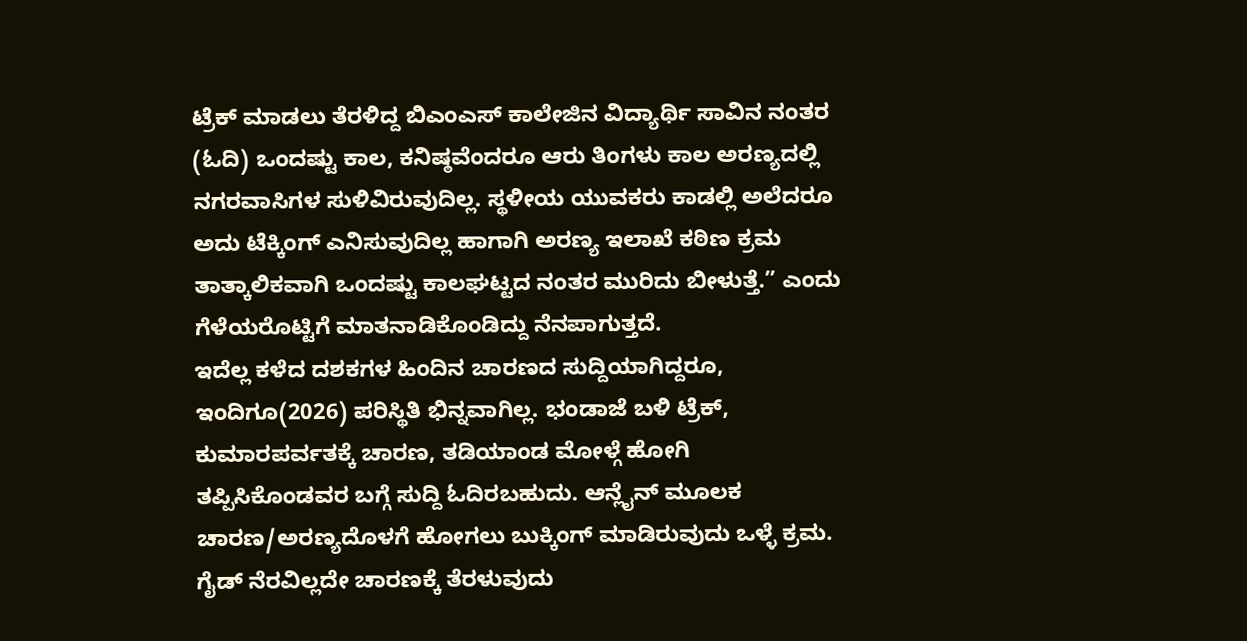ಟ್ರೆಕ್ ಮಾಡಲು ತೆರಳಿದ್ದ ಬಿಎಂಎಸ್ ಕಾಲೇಜಿನ ವಿದ್ಯಾರ್ಥಿ ಸಾವಿನ ನಂತರ (ಓದಿ) ಒಂದಷ್ಟು ಕಾಲ, ಕನಿಷ್ಠವೆಂದರೂ ಆರು ತಿಂಗಳು ಕಾಲ ಅರಣ್ಯದಲ್ಲಿ ನಗರವಾಸಿಗಳ ಸುಳಿವಿರುವುದಿಲ್ಲ. ಸ್ಥಳೀಯ ಯುವಕರು ಕಾಡಲ್ಲಿ ಅಲೆದರೂ ಅದು ಟೆಕ್ಕಿಂಗ್ ಎನಿಸುವುದಿಲ್ಲ ಹಾಗಾಗಿ ಅರಣ್ಯ ಇಲಾಖೆ ಕಠಿಣ ಕ್ರಮ ತಾತ್ಕಾಲಿಕವಾಗಿ ಒಂದಷ್ಟು ಕಾಲಘಟ್ಟದ ನಂತರ ಮುರಿದು ಬೀಳುತ್ತೆ.” ಎಂದು ಗೆಳೆಯರೊಟ್ಟಿಗೆ ಮಾತನಾಡಿಕೊಂಡಿದ್ದು ನೆನಪಾಗುತ್ತದೆ.
ಇದೆಲ್ಲ ಕಳೆದ ದಶಕಗಳ ಹಿಂದಿನ ಚಾರಣದ ಸುದ್ದಿಯಾಗಿದ್ದರೂ, ಇಂದಿಗೂ(2026) ಪರಿಸ್ಥಿತಿ ಭಿನ್ನವಾಗಿಲ್ಲ. ಭಂಡಾಜೆ ಬಳಿ ಟ್ರೆಕ್, ಕುಮಾರಪರ್ವತಕ್ಕೆ ಚಾರಣ, ತಡಿಯಾಂಡ ಮೋಳ್ಗೆ ಹೋಗಿ ತಪ್ಪಿಸಿಕೊಂಡವರ ಬಗ್ಗೆ ಸುದ್ದಿ ಓದಿರಬಹುದು. ಆನ್ಲೈನ್ ಮೂಲಕ ಚಾರಣ/ಅರಣ್ಯದೊಳಗೆ ಹೋಗಲು ಬುಕ್ಕಿಂಗ್ ಮಾಡಿರುವುದು ಒಳ್ಳೆ ಕ್ರಮ. ಗೈಡ್ ನೆರವಿಲ್ಲದೇ ಚಾರಣಕ್ಕೆ ತೆರಳುವುದು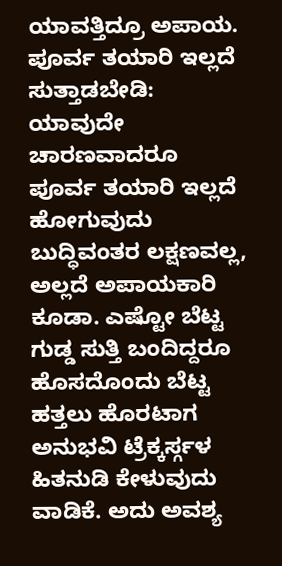ಯಾವತ್ತಿದ್ರೂ ಅಪಾಯ.
ಪೂರ್ವ ತಯಾರಿ ಇಲ್ಲದೆ ಸುತ್ತಾಡಬೇಡಿ:
ಯಾವುದೇ ಚಾರಣವಾದರೂ ಪೂರ್ವ ತಯಾರಿ ಇಲ್ಲದೆ ಹೋಗುವುದು ಬುದ್ಧಿವಂತರ ಲಕ್ಷಣವಲ್ಲ, ಅಲ್ಲದೆ ಅಪಾಯಕಾರಿ ಕೂಡಾ. ಎಷ್ಟೋ ಬೆಟ್ಟ ಗುಡ್ಡ ಸುತ್ತಿ ಬಂದಿದ್ದರೂ ಹೊಸದೊಂದು ಬೆಟ್ಟ ಹತ್ತಲು ಹೊರಟಾಗ ಅನುಭವಿ ಟ್ರೆಕ್ಕರ್ಸ್ಗಳ ಹಿತನುಡಿ ಕೇಳುವುದು ವಾಡಿಕೆ. ಅದು ಅವಶ್ಯ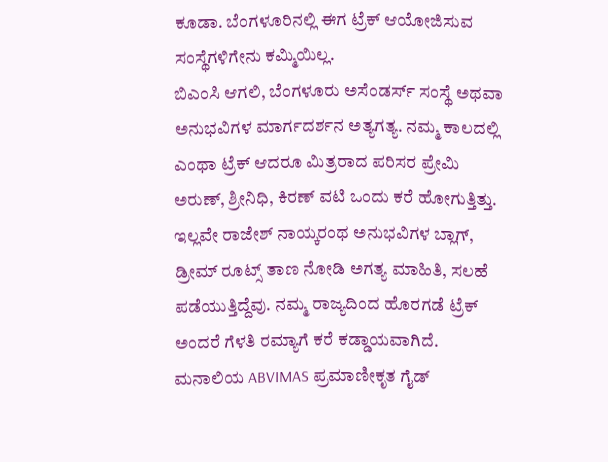ಕೂಡಾ. ಬೆಂಗಳೂರಿನಲ್ಲಿ ಈಗ ಟ್ರೆಕ್ ಆಯೋಜಿಸುವ ಸಂಸ್ಥೆಗಳಿಗೇನು ಕಮ್ಮಿಯಿಲ್ಲ.
ಬಿಎಂಸಿ ಆಗಲಿ, ಬೆಂಗಳೂರು ಅಸೆಂಡರ್ಸ್ ಸಂಸ್ಥೆ ಅಥವಾ ಅನುಭವಿಗಳ ಮಾರ್ಗದರ್ಶನ ಅತ್ಯಗತ್ಯ. ನಮ್ಮ ಕಾಲದಲ್ಲಿ ಎಂಥಾ ಟ್ರೆಕ್ ಆದರೂ ಮಿತ್ರರಾದ ಪರಿಸರ ಪ್ರೇಮಿ ಅರುಣ್, ಶ್ರೀನಿಧಿ, ಕಿರಣ್ ವಟಿ ಒಂದು ಕರೆ ಹೋಗುತ್ತಿತ್ತು. ಇಲ್ಲವೇ ರಾಜೇಶ್ ನಾಯ್ಕರಂಥ ಅನುಭವಿಗಳ ಬ್ಲಾಗ್, ಡ್ರೀಮ್ ರೂಟ್ಸ್ ತಾಣ ನೋಡಿ ಅಗತ್ಯ ಮಾಹಿತಿ, ಸಲಹೆ ಪಡೆಯುತ್ತಿದ್ದೆವು. ನಮ್ಮ ರಾಜ್ಯದಿಂದ ಹೊರಗಡೆ ಟ್ರೆಕ್ ಅಂದರೆ ಗೆಳತಿ ರಮ್ಯಾಗೆ ಕರೆ ಕಡ್ಡಾಯವಾಗಿದೆ. ಮನಾಲಿಯ ABVIMAS ಪ್ರಮಾಣೀಕೃತ ಗೈಡ್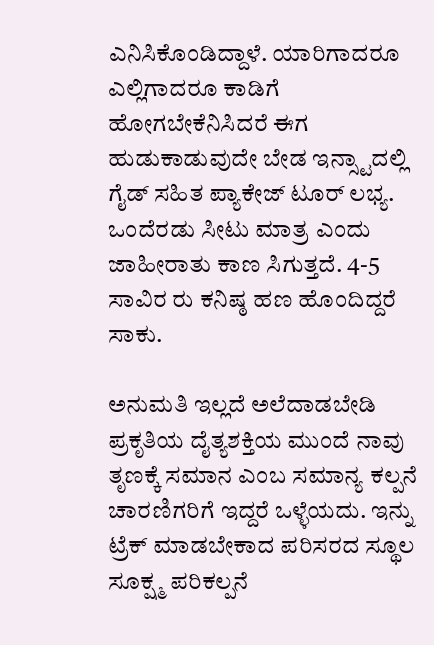ಎನಿಸಿಕೊಂಡಿದ್ದಾಳೆ. ಯಾರಿಗಾದರೂ ಎಲ್ಲಿಗಾದರೂ ಕಾಡಿಗೆ ಹೋಗಬೇಕೆನಿಸಿದರೆ ಈಗ ಹುಡುಕಾಡುವುದೇ ಬೇಡ ಇನ್ಸ್ಟಾದಲ್ಲಿ ಗೈಡ್ ಸಹಿತ ಪ್ಯಾಕೇಜ್ ಟೂರ್ ಲಭ್ಯ. ಒಂದೆರಡು ಸೀಟು ಮಾತ್ರ ಎಂದು ಜಾಹೀರಾತು ಕಾಣ ಸಿಗುತ್ತದೆ. 4-5 ಸಾವಿರ ರು ಕನಿಷ್ಠ ಹಣ ಹೊಂದಿದ್ದರೆ ಸಾಕು.

ಅನುಮತಿ ಇಲ್ಲದೆ ಅಲೆದಾಡಬೇಡಿ
ಪ್ರಕೃತಿಯ ದೈತ್ಯಶಕ್ತಿಯ ಮುಂದೆ ನಾವು ತೃಣಕ್ಕೆ ಸಮಾನ ಎಂಬ ಸಮಾನ್ಯ ಕಲ್ಪನೆ ಚಾರಣಿಗರಿಗೆ ಇದ್ದರೆ ಒಳ್ಳೆಯದು. ಇನ್ನು ಟ್ರೆಕ್ ಮಾಡಬೇಕಾದ ಪರಿಸರದ ಸ್ಥೂಲ ಸೂಕ್ಷ್ಮ ಪರಿಕಲ್ಪನೆ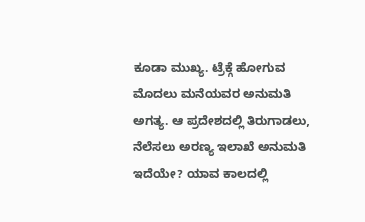ಕೂಡಾ ಮುಖ್ಯ. ಟ್ರೆಕ್ಗೆ ಹೋಗುವ ಮೊದಲು ಮನೆಯವರ ಅನುಮತಿ ಅಗತ್ಯ. ಆ ಪ್ರದೇಶದಲ್ಲಿ ತಿರುಗಾಡಲು, ನೆಲೆಸಲು ಅರಣ್ಯ ಇಲಾಖೆ ಅನುಮತಿ ಇದೆಯೇ? ಯಾವ ಕಾಲದಲ್ಲಿ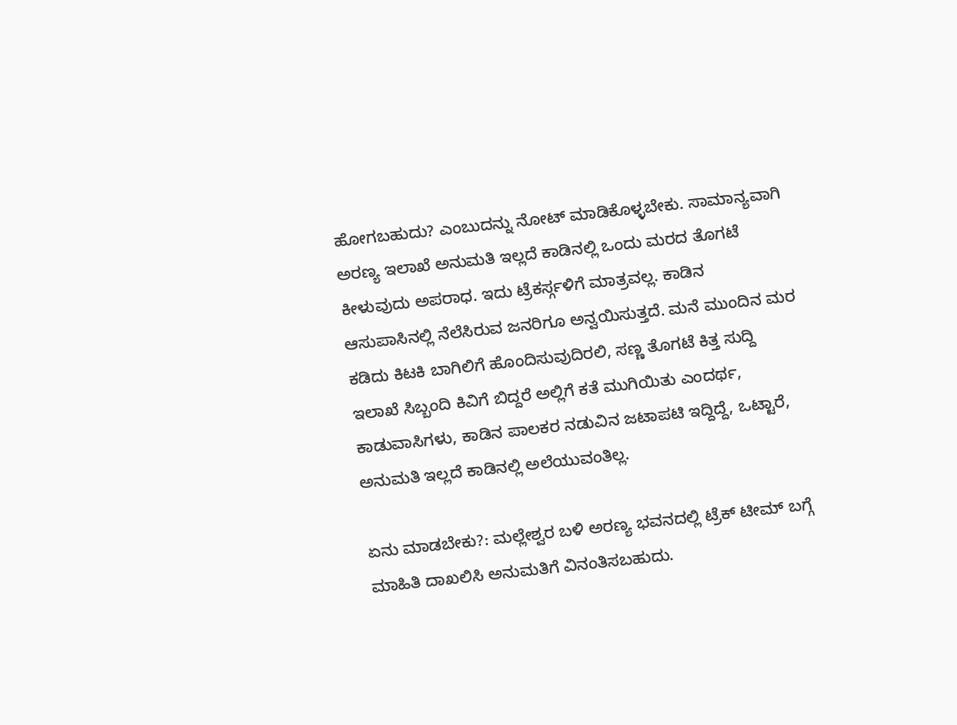ಹೋಗಬಹುದು? ಎಂಬುದನ್ನು ನೋಟ್ ಮಾಡಿಕೊಳ್ಳಬೇಕು. ಸಾಮಾನ್ಯವಾಗಿ ಅರಣ್ಯ ಇಲಾಖೆ ಅನುಮತಿ ಇಲ್ಲದೆ ಕಾಡಿನಲ್ಲಿ ಒಂದು ಮರದ ತೊಗಟೆ ಕೀಳುವುದು ಅಪರಾಧ. ಇದು ಟ್ರೆಕರ್ಸ್ಗಳಿಗೆ ಮಾತ್ರವಲ್ಲ. ಕಾಡಿನ ಆಸುಪಾಸಿನಲ್ಲಿ ನೆಲೆಸಿರುವ ಜನರಿಗೂ ಅನ್ವಯಿಸುತ್ತದೆ. ಮನೆ ಮುಂದಿನ ಮರ ಕಡಿದು ಕಿಟಕಿ ಬಾಗಿಲಿಗೆ ಹೊಂದಿಸುವುದಿರಲಿ, ಸಣ್ಣ ತೊಗಟೆ ಕಿತ್ತ ಸುದ್ದಿ ಇಲಾಖೆ ಸಿಬ್ಬಂದಿ ಕಿವಿಗೆ ಬಿದ್ದರೆ ಅಲ್ಲಿಗೆ ಕತೆ ಮುಗಿಯಿತು ಎಂದರ್ಥ, ಕಾಡುವಾಸಿಗಳು, ಕಾಡಿನ ಪಾಲಕರ ನಡುವಿನ ಜಟಾಪಟಿ ಇದ್ದಿದ್ದೆ, ಒಟ್ಟಾರೆ, ಅನುಮತಿ ಇಲ್ಲದೆ ಕಾಡಿನಲ್ಲಿ ಅಲೆಯುವಂತಿಲ್ಲ.

ಏನು ಮಾಡಬೇಕು?: ಮಲ್ಲೇಶ್ವರ ಬಳಿ ಅರಣ್ಯ ಭವನದಲ್ಲಿ ಟ್ರೆಕ್ ಟೀಮ್ ಬಗ್ಗೆ ಮಾಹಿತಿ ದಾಖಲಿಸಿ ಅನುಮತಿಗೆ ವಿನಂತಿಸಬಹುದು.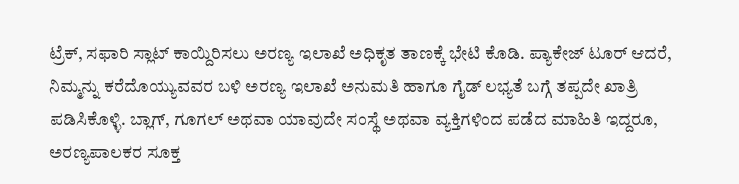ಟ್ರೆಕ್, ಸಫಾರಿ ಸ್ಲಾಟ್ ಕಾಯ್ದಿರಿಸಲು ಅರಣ್ಯ ಇಲಾಖೆ ಅಧಿಕೃತ ತಾಣಕ್ಕೆ ಭೇಟಿ ಕೊಡಿ. ಪ್ಯಾಕೇಜ್ ಟೂರ್ ಆದರೆ, ನಿಮ್ಮನ್ನು ಕರೆದೊಯ್ಯುವವರ ಬಳಿ ಅರಣ್ಯ ಇಲಾಖೆ ಅನುಮತಿ ಹಾಗೂ ಗೈಡ್ ಲಭ್ಯತೆ ಬಗ್ಗೆ ತಪ್ಪದೇ ಖಾತ್ರಿ ಪಡಿಸಿಕೊಳ್ಳಿ. ಬ್ಲಾಗ್, ಗೂಗಲ್ ಅಥವಾ ಯಾವುದೇ ಸಂಸ್ಥೆ ಅಥವಾ ವ್ಯಕ್ತಿಗಳಿಂದ ಪಡೆದ ಮಾಹಿತಿ ಇದ್ದರೂ, ಅರಣ್ಯಪಾಲಕರ ಸೂಕ್ತ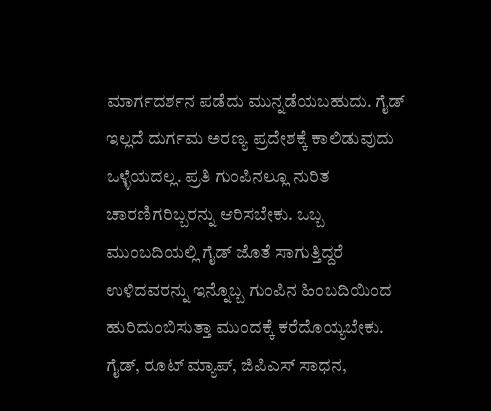ಮಾರ್ಗದರ್ಶನ ಪಡೆದು ಮುನ್ನಡೆಯಬಹುದು. ಗೈಡ್ ಇಲ್ಲದೆ ದುರ್ಗಮ ಅರಣ್ಯ ಪ್ರದೇಶಕ್ಕೆ ಕಾಲಿಡುವುದು ಒಳ್ಳೆಯದಲ್ಲ. ಪ್ರತಿ ಗುಂಪಿನಲ್ಲೂ ನುರಿತ ಚಾರಣಿಗರಿಬ್ಬರನ್ನು ಆರಿಸಬೇಕು. ಒಬ್ಬ ಮುಂಬದಿಯಲ್ಲಿ ಗೈಡ್ ಜೊತೆ ಸಾಗುತ್ತಿದ್ದರೆ ಉಳಿದವರನ್ನು ಇನ್ನೊಬ್ಬ ಗುಂಪಿನ ಹಿಂಬದಿಯಿಂದ ಹುರಿದುಂಬಿಸುತ್ತಾ ಮುಂದಕ್ಕೆ ಕರೆದೊಯ್ಯಬೇಕು.
ಗೈಡ್, ರೂಟ್ ಮ್ಯಾಪ್, ಜಿಪಿಎಸ್ ಸಾಧನ,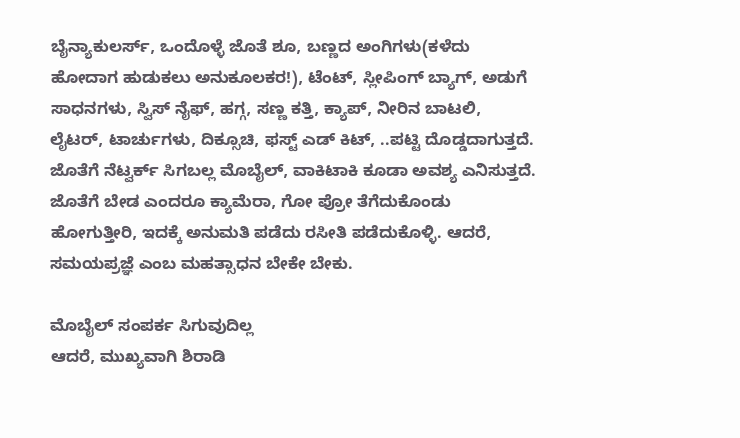ಬೈನ್ಯಾಕುಲರ್ಸ್, ಒಂದೊಳ್ಳೆ ಜೊತೆ ಶೂ, ಬಣ್ಣದ ಅಂಗಿಗಳು(ಕಳೆದು ಹೋದಾಗ ಹುಡುಕಲು ಅನುಕೂಲಕರ!), ಟೆಂಟ್, ಸ್ಲೀಪಿಂಗ್ ಬ್ಯಾಗ್, ಅಡುಗೆ ಸಾಧನಗಳು, ಸ್ವಿಸ್ ನೈಫ್, ಹಗ್ಗ, ಸಣ್ಣ ಕತ್ತಿ, ಕ್ಯಾಪ್, ನೀರಿನ ಬಾಟಲಿ, ಲೈಟರ್, ಟಾರ್ಚುಗಳು, ದಿಕ್ಸೂಚಿ, ಫಸ್ಟ್ ಎಡ್ ಕಿಟ್, ..ಪಟ್ಟಿ ದೊಡ್ಡದಾಗುತ್ತದೆ. ಜೊತೆಗೆ ನೆಟ್ವರ್ಕ್ ಸಿಗಬಲ್ಲ ಮೊಬೈಲ್, ವಾಕಿಟಾಕಿ ಕೂಡಾ ಅವಶ್ಯ ಎನಿಸುತ್ತದೆ. ಜೊತೆಗೆ ಬೇಡ ಎಂದರೂ ಕ್ಯಾಮೆರಾ, ಗೋ ಪ್ರೋ ತೆಗೆದುಕೊಂಡು ಹೋಗುತ್ತೀರಿ, ಇದಕ್ಕೆ ಅನುಮತಿ ಪಡೆದು ರಸೀತಿ ಪಡೆದುಕೊಳ್ಳಿ. ಆದರೆ, ಸಮಯಪ್ರಜ್ಞೆ ಎಂಬ ಮಹತ್ಸಾಧನ ಬೇಕೇ ಬೇಕು.

ಮೊಬೈಲ್ ಸಂಪರ್ಕ ಸಿಗುವುದಿಲ್ಲ
ಆದರೆ, ಮುಖ್ಯವಾಗಿ ಶಿರಾಡಿ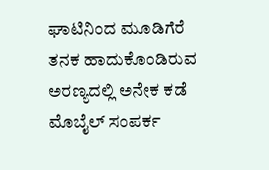ಘಾಟಿನಿಂದ ಮೂಡಿಗೆರೆ ತನಕ ಹಾದುಕೊಂಡಿರುವ ಅರಣ್ಯದಲ್ಲಿ ಅನೇಕ ಕಡೆ ಮೊಬೈಲ್ ಸಂಪರ್ಕ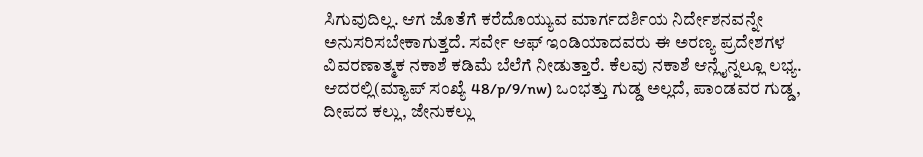ಸಿಗುವುದಿಲ್ಲ. ಆಗ ಜೊತೆಗೆ ಕರೆದೊಯ್ಯುವ ಮಾರ್ಗದರ್ಶಿಯ ನಿರ್ದೇಶನವನ್ನೇ ಅನುಸರಿಸಬೇಕಾಗುತ್ತದೆ. ಸರ್ವೇ ಆಫ್ ಇಂಡಿಯಾದವರು ಈ ಅರಣ್ಯ ಪ್ರದೇಶಗಳ ವಿವರಣಾತ್ಮಕ ನಕಾಶೆ ಕಡಿಮೆ ಬೆಲೆಗೆ ನೀಡುತ್ತಾರೆ. ಕೆಲವು ನಕಾಶೆ ಆನ್ಲೈನ್ನಲ್ಲೂ ಲಭ್ಯ. ಆದರಲ್ಲಿ(ಮ್ಯಾಪ್ ಸಂಖ್ಯೆ 48/p/9/nw) ಒಂಭತ್ತು ಗುಡ್ಡ ಅಲ್ಲದೆ, ಪಾಂಡವರ ಗುಡ್ಡ, ದೀಪದ ಕಲ್ಲು, ಜೇನುಕಲ್ಲು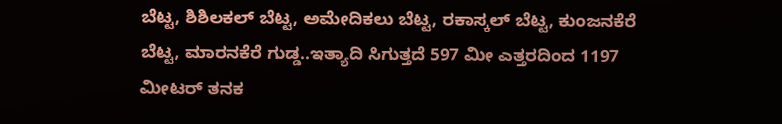ಬೆಟ್ಟ, ಶಿಶಿಲಕಲ್ ಬೆಟ್ಟ, ಅಮೇದಿಕಲು ಬೆಟ್ಟ, ರಕಾಸ್ಕಲ್ ಬೆಟ್ಟ, ಕುಂಜನಕೆರೆ ಬೆಟ್ಟ, ಮಾರನಕೆರೆ ಗುಡ್ಡ..ಇತ್ಯಾದಿ ಸಿಗುತ್ತದೆ 597 ಮೀ ಎತ್ತರದಿಂದ 1197 ಮೀಟರ್ ತನಕ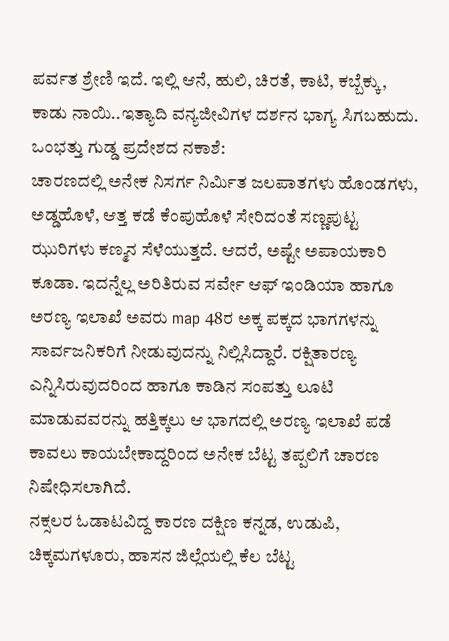ಪರ್ವತ ಶ್ರೇಣಿ ಇದೆ. ಇಲ್ಲಿ ಆನೆ, ಹುಲಿ, ಚಿರತೆ, ಕಾಟಿ, ಕಬ್ಬೆಕ್ಕು, ಕಾಡು ನಾಯಿ..ಇತ್ಯಾದಿ ವನ್ಯಜೀವಿಗಳ ದರ್ಶನ ಭಾಗ್ಯ ಸಿಗಬಹುದು.
ಒಂಭತ್ತು ಗುಡ್ಡ ಪ್ರದೇಶದ ನಕಾಶೆ:
ಚಾರಣದಲ್ಲಿ ಅನೇಕ ನಿಸರ್ಗ ನಿರ್ಮಿತ ಜಲಪಾತಗಳು ಹೊಂಡಗಳು, ಅಡ್ಡಹೊಳೆ, ಆತ್ತ ಕಡೆ ಕೆಂಪುಹೊಳೆ ಸೇರಿದಂತೆ ಸಣ್ಣಪುಟ್ಟ ಝುರಿಗಳು ಕಣ್ಮನ ಸೆಳೆಯುತ್ತದೆ. ಆದರೆ, ಅಷ್ಟೇ ಅಪಾಯಕಾರಿ ಕೂಡಾ. ಇದನ್ನೆಲ್ಲ ಅರಿತಿರುವ ಸರ್ವೇ ಆಫ್ ಇಂಡಿಯಾ ಹಾಗೂ ಅರಣ್ಯ ಇಲಾಖೆ ಅವರು map 48ರ ಅಕ್ಕ ಪಕ್ಕದ ಭಾಗಗಳನ್ನು ಸಾರ್ವಜನಿಕರಿಗೆ ನೀಡುವುದನ್ನು ನಿಲ್ಲಿಸಿದ್ದಾರೆ. ರಕ್ಷಿತಾರಣ್ಯ ಎನ್ನಿಸಿರುವುದರಿಂದ ಹಾಗೂ ಕಾಡಿನ ಸಂಪತ್ತು ಲೂಟಿ ಮಾಡುವವರನ್ನು ಹತ್ತಿಕ್ಕಲು ಆ ಭಾಗದಲ್ಲಿ ಅರಣ್ಯ ಇಲಾಖೆ ಪಡೆ ಕಾವಲು ಕಾಯಬೇಕಾದ್ದರಿಂದ ಅನೇಕ ಬೆಟ್ಟ ತಪ್ಪಲಿಗೆ ಚಾರಣ ನಿಷೇಧಿಸಲಾಗಿದೆ.
ನಕ್ಸಲರ ಓಡಾಟವಿದ್ದ ಕಾರಣ ದಕ್ಷಿಣ ಕನ್ನಡ, ಉಡುಪಿ, ಚಿಕ್ಕಮಗಳೂರು, ಹಾಸನ ಜಿಲ್ಲೆಯಲ್ಲಿ ಕೆಲ ಬೆಟ್ಟ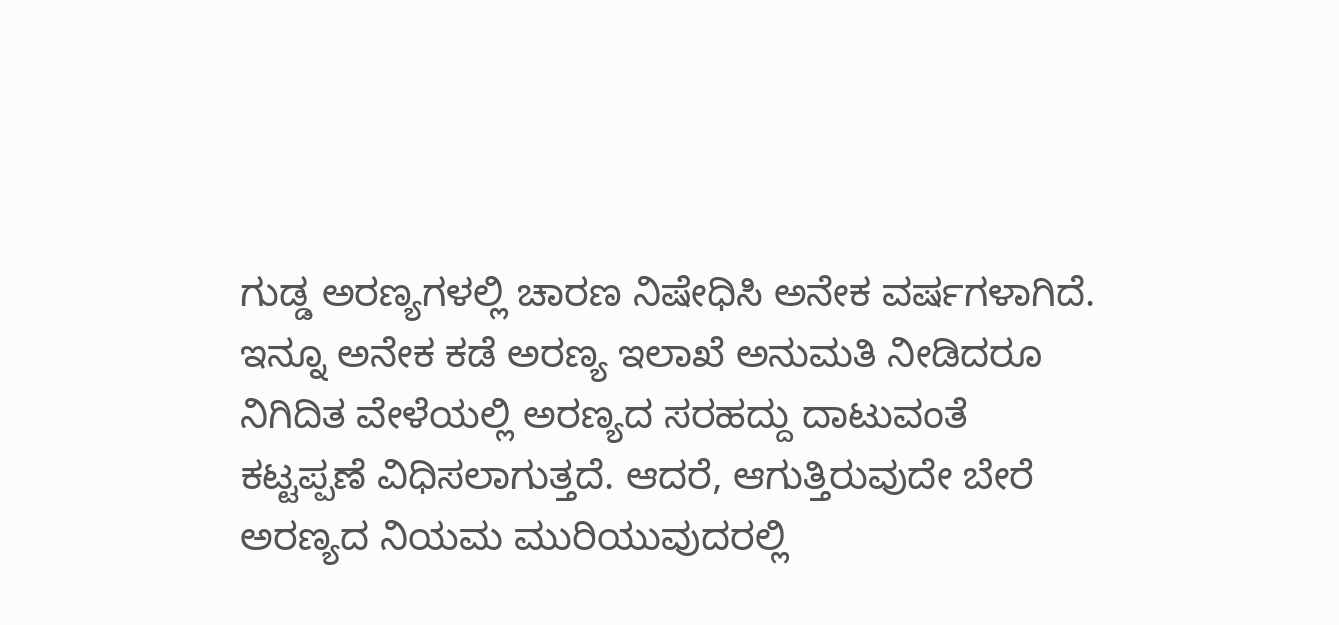ಗುಡ್ಡ ಅರಣ್ಯಗಳಲ್ಲಿ ಚಾರಣ ನಿಷೇಧಿಸಿ ಅನೇಕ ವರ್ಷಗಳಾಗಿದೆ. ಇನ್ನೂ ಅನೇಕ ಕಡೆ ಅರಣ್ಯ ಇಲಾಖೆ ಅನುಮತಿ ನೀಡಿದರೂ ನಿಗಿದಿತ ವೇಳೆಯಲ್ಲಿ ಅರಣ್ಯದ ಸರಹದ್ದು ದಾಟುವಂತೆ ಕಟ್ಟಪ್ಪಣೆ ವಿಧಿಸಲಾಗುತ್ತದೆ. ಆದರೆ, ಆಗುತ್ತಿರುವುದೇ ಬೇರೆ ಅರಣ್ಯದ ನಿಯಮ ಮುರಿಯುವುದರಲ್ಲಿ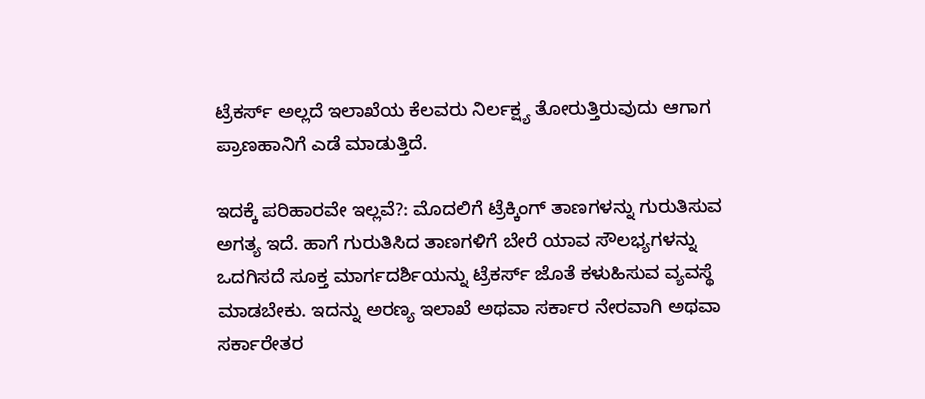ಟ್ರೆಕರ್ಸ್ ಅಲ್ಲದೆ ಇಲಾಖೆಯ ಕೆಲವರು ನಿರ್ಲಕ್ಷ್ಯ ತೋರುತ್ತಿರುವುದು ಆಗಾಗ ಪ್ರಾಣಹಾನಿಗೆ ಎಡೆ ಮಾಡುತ್ತಿದೆ.

ಇದಕ್ಕೆ ಪರಿಹಾರವೇ ಇಲ್ಲವೆ?: ಮೊದಲಿಗೆ ಟ್ರೆಕ್ಕಿಂಗ್ ತಾಣಗಳನ್ನು ಗುರುತಿಸುವ ಅಗತ್ಯ ಇದೆ. ಹಾಗೆ ಗುರುತಿಸಿದ ತಾಣಗಳಿಗೆ ಬೇರೆ ಯಾವ ಸೌಲಭ್ಯಗಳನ್ನು ಒದಗಿಸದೆ ಸೂಕ್ತ ಮಾರ್ಗದರ್ಶಿಯನ್ನು ಟ್ರೆಕರ್ಸ್ ಜೊತೆ ಕಳುಹಿಸುವ ವ್ಯವಸ್ಥೆ ಮಾಡಬೇಕು. ಇದನ್ನು ಅರಣ್ಯ ಇಲಾಖೆ ಅಥವಾ ಸರ್ಕಾರ ನೇರವಾಗಿ ಅಥವಾ ಸರ್ಕಾರೇತರ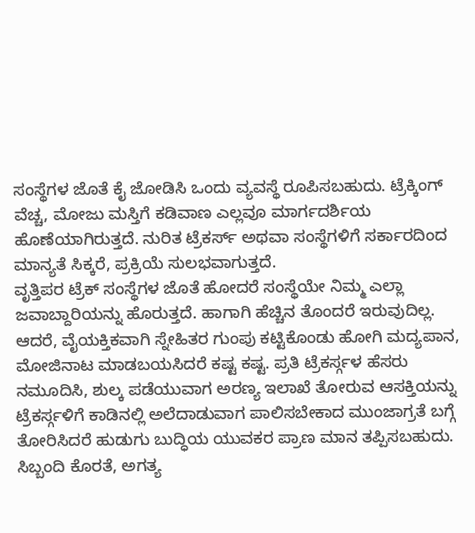ಸಂಸ್ಥೆಗಳ ಜೊತೆ ಕೈ ಜೋಡಿಸಿ ಒಂದು ವ್ಯವಸ್ಥೆ ರೂಪಿಸಬಹುದು. ಟ್ರೆಕ್ಕಿಂಗ್ ವೆಚ್ಚ, ಮೋಜು ಮಸ್ತಿಗೆ ಕಡಿವಾಣ ಎಲ್ಲವೂ ಮಾರ್ಗದರ್ಶಿಯ ಹೊಣೆಯಾಗಿರುತ್ತದೆ. ನುರಿತ ಟ್ರೆಕರ್ಸ್ ಅಥವಾ ಸಂಸ್ಥೆಗಳಿಗೆ ಸರ್ಕಾರದಿಂದ ಮಾನ್ಯತೆ ಸಿಕ್ಕರೆ, ಪ್ರಕ್ರಿಯೆ ಸುಲಭವಾಗುತ್ತದೆ.
ವೃತ್ತಿಪರ ಟ್ರೆಕ್ ಸಂಸ್ಥೆಗಳ ಜೊತೆ ಹೋದರೆ ಸಂಸ್ಥೆಯೇ ನಿಮ್ಮ ಎಲ್ಲಾ ಜವಾಬ್ದಾರಿಯನ್ನು ಹೊರುತ್ತದೆ. ಹಾಗಾಗಿ ಹೆಚ್ಚಿನ ತೊಂದರೆ ಇರುವುದಿಲ್ಲ. ಆದರೆ, ವೈಯಕ್ತಿಕವಾಗಿ ಸ್ನೇಹಿತರ ಗುಂಪು ಕಟ್ಟಿಕೊಂಡು ಹೋಗಿ ಮದ್ಯಪಾನ, ಮೋಜಿನಾಟ ಮಾಡಬಯಸಿದರೆ ಕಷ್ಟ ಕಷ್ಟ. ಪ್ರತಿ ಟ್ರೆಕರ್ಸ್ಗಳ ಹೆಸರು ನಮೂದಿಸಿ, ಶುಲ್ಕ ಪಡೆಯುವಾಗ ಅರಣ್ಯ ಇಲಾಖೆ ತೋರುವ ಆಸಕ್ತಿಯನ್ನು ಟ್ರೆಕರ್ಸ್ಗಳಿಗೆ ಕಾಡಿನಲ್ಲಿ ಅಲೆದಾಡುವಾಗ ಪಾಲಿಸಬೇಕಾದ ಮುಂಜಾಗ್ರತೆ ಬಗ್ಗೆ ತೋರಿಸಿದರೆ ಹುಡುಗು ಬುದ್ಧಿಯ ಯುವಕರ ಪ್ರಾಣ ಮಾನ ತಪ್ಪಿಸಬಹುದು. ಸಿಬ್ಬಂದಿ ಕೊರತೆ, ಅಗತ್ಯ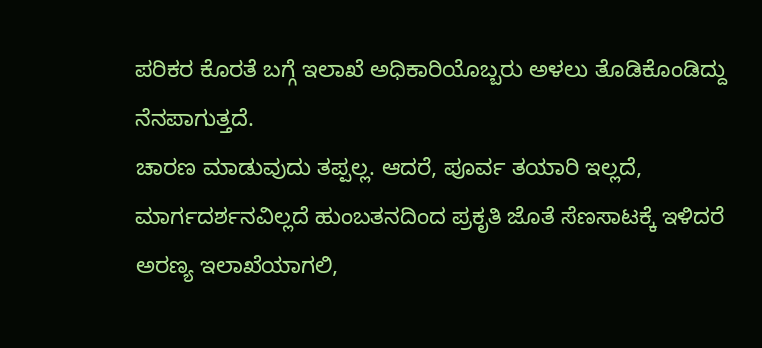ಪರಿಕರ ಕೊರತೆ ಬಗ್ಗೆ ಇಲಾಖೆ ಅಧಿಕಾರಿಯೊಬ್ಬರು ಅಳಲು ತೊಡಿಕೊಂಡಿದ್ದು ನೆನಪಾಗುತ್ತದೆ.
ಚಾರಣ ಮಾಡುವುದು ತಪ್ಪಲ್ಲ. ಆದರೆ, ಪೂರ್ವ ತಯಾರಿ ಇಲ್ಲದೆ, ಮಾರ್ಗದರ್ಶನವಿಲ್ಲದೆ ಹುಂಬತನದಿಂದ ಪ್ರಕೃತಿ ಜೊತೆ ಸೆಣಸಾಟಕ್ಕೆ ಇಳಿದರೆ ಅರಣ್ಯ ಇಲಾಖೆಯಾಗಲಿ,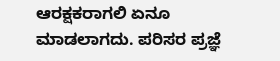ಆರಕ್ಷಕರಾಗಲಿ ಏನೂ ಮಾಡಲಾಗದು. ಪರಿಸರ ಪ್ರಜ್ಞೆ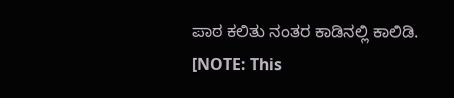ಪಾಠ ಕಲಿತು ನಂತರ ಕಾಡಿನಲ್ಲಿ ಕಾಲಿಡಿ.
[NOTE: This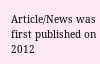Article/News was first published on 2012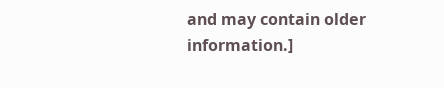and may contain older information.]